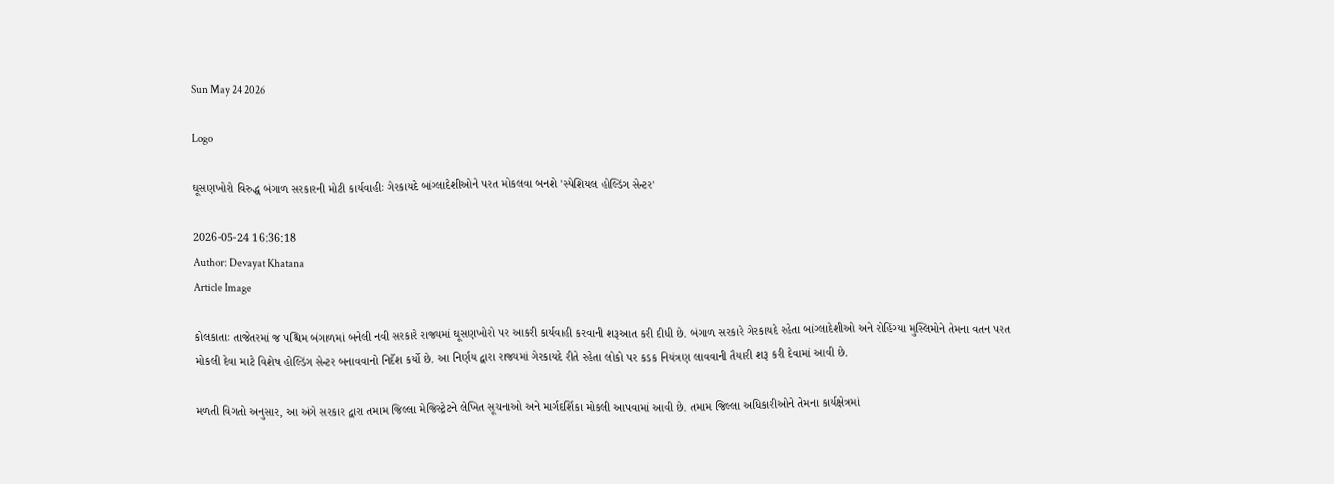Sun May 24 2026

Logo

ઘૂસણખોરો વિરુદ્ધ બંગાળ સરકારની મોટી કાર્યવાહીઃ ગેરકાયદે બાંગ્લાદેશીઓને પરત મોકલવા બનશે 'સ્પેશિયલ હોલ્ડિંગ સેન્ટર'

2026-05-24 16:36:18
Author: Devayat Khatana
Article Image

કોલકાતાઃ તાજેતરમાં જ પશ્ચિમ બંગાળમાં બનેલી નવી સરકારે રાજ્યમાં ઘૂસણખોરો પર આકરી કાર્યવાહી કરવાની શરૂઆત કરી દીધી છે. બંગાળ સરકારે ગેરકાયદે રહેતા બાંગ્લાદેશીઓ અને રોહિંગ્યા મુસ્લિમોને તેમના વતન પરત મોકલી દેવા માટે વિશેષ હોલ્ડિંગ સેન્ટર બનાવવાનો નિર્દેશ કર્યો છે. આ નિર્ણય દ્વારા રાજ્યમાં ગેરકાયદે રીતે રહેતા લોકો પર કડક નિયંત્રણ લાવવાની તૈયારી શરૂ કરી દેવામાં આવી છે.

મળતી વિગતો અનુસાર, આ અંગે સરકાર દ્વારા તમામ જિલ્લા મેજિસ્ટ્રેટને લેખિત સૂચનાઓ અને માર્ગદર્શિકા મોકલી આપવામાં આવી છે. તમામ જિલ્લા અધિકારીઓને તેમના કાર્યક્ષેત્રમાં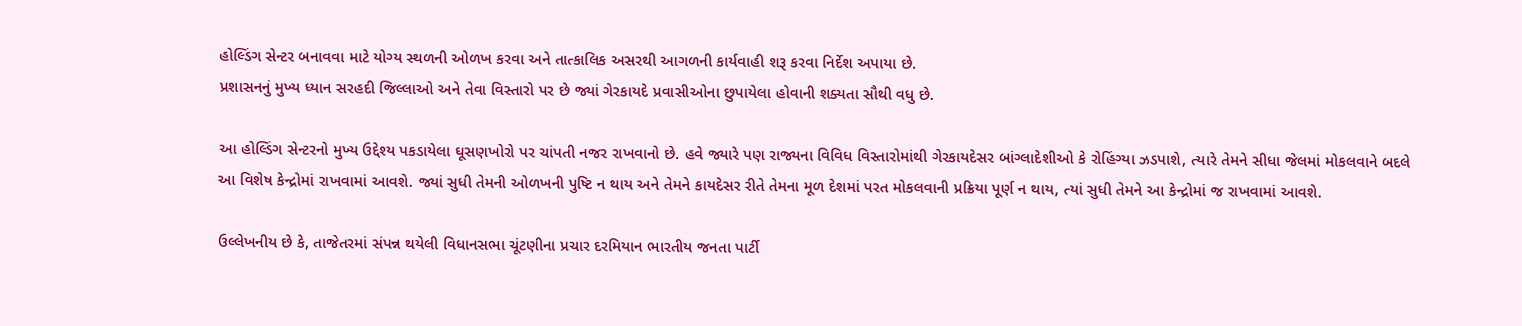હોલ્ડિંગ સેન્ટર બનાવવા માટે યોગ્ય સ્થળની ઓળખ કરવા અને તાત્કાલિક અસરથી આગળની કાર્યવાહી શરૂ કરવા નિર્દેશ અપાયા છે.
પ્રશાસનનું મુખ્ય ધ્યાન સરહદી જિલ્લાઓ અને તેવા વિસ્તારો પર છે જ્યાં ગેરકાયદે પ્રવાસીઓના છુપાયેલા હોવાની શક્યતા સૌથી વધુ છે.

આ હોલ્ડિંગ સેન્ટરનો મુખ્ય ઉદ્દેશ્ય પકડાયેલા ઘૂસણખોરો પર ચાંપતી નજર રાખવાનો છે. હવે જ્યારે પણ રાજ્યના વિવિધ વિસ્તારોમાંથી ગેરકાયદેસર બાંગ્લાદેશીઓ કે રોહિંગ્યા ઝડપાશે, ત્યારે તેમને સીધા જેલમાં મોકલવાને બદલે આ વિશેષ કેન્દ્રોમાં રાખવામાં આવશે. જ્યાં સુધી તેમની ઓળખની પુષ્ટિ ન થાય અને તેમને કાયદેસર રીતે તેમના મૂળ દેશમાં પરત મોકલવાની પ્રક્રિયા પૂર્ણ ન થાય, ત્યાં સુધી તેમને આ કેન્દ્રોમાં જ રાખવામાં આવશે.

ઉલ્લેખનીય છે કે, તાજેતરમાં સંપન્ન થયેલી વિધાનસભા ચૂંટણીના પ્રચાર દરમિયાન ભારતીય જનતા પાર્ટી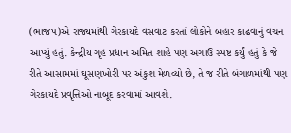(ભાજપ)એ રાજ્યમાંથી ગેરકાયદે વસવાટ કરતાં લોકોને બહાર કાઢવાનું વચન આપ્યું હતું. કેન્દ્રીય ગૃહ પ્રધાન અમિત શાહે પણ અગાઉ સ્પષ્ટ કર્યું હતું કે જે રીતે આસામમાં ઘૂસણખોરી પર અંકુશ મેળવ્યો છે, તે જ રીતે બંગાળમાંથી પણ ગેરકાયદે પ્રવૃત્તિઓ નાબૂદ કરવામાં આવશે.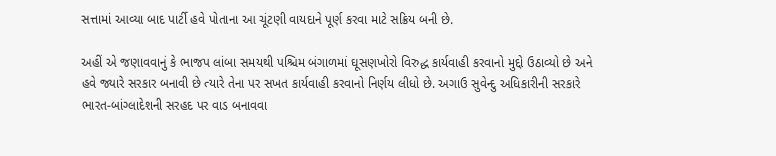સત્તામાં આવ્યા બાદ પાર્ટી હવે પોતાના આ ચૂંટણી વાયદાને પૂર્ણ કરવા માટે સક્રિય બની છે.

અહીં એ જણાવવાનું કે ભાજપ લાંબા સમયથી પશ્ચિમ બંગાળમાં ઘૂસણખોરો વિરુદ્ધ કાર્યવાહી કરવાનો મુદ્દો ઉઠાવ્યો છે અને હવે જ્યારે સરકાર બનાવી છે ત્યારે તેના પર સખત કાર્યવાહી કરવાનો નિર્ણય લીધો છે. અગાઉ સુવેન્દુ અધિકારીની સરકારે ભારત-બાંગ્લાદેશની સરહદ પર વાડ બનાવવા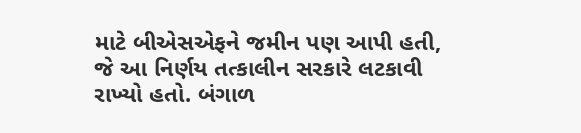માટે બીએસએફને જમીન પણ આપી હતી, જે આ નિર્ણય તત્કાલીન સરકારે લટકાવી રાખ્યો હતો. બંગાળ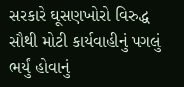સરકારે ઘૂસણખોરો વિરુદ્ધ સૌથી મોટી કાર્યવાહીનું પગલું ભર્યું હોવાનું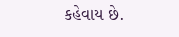કહેવાય છે.